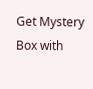Get Mystery Box with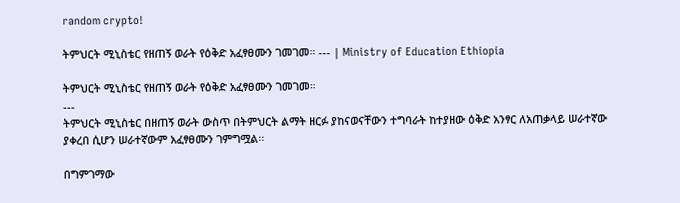random crypto!

ትምህርት ሚኒስቴር የዘጠኝ ወራት የዕቅድ አፈፃፀሙን ገመገመ። --- | Ministry of Education Ethiopia

ትምህርት ሚኒስቴር የዘጠኝ ወራት የዕቅድ አፈፃፀሙን ገመገመ።
---
ትምህርት ሚኒስቴር በዘጠኝ ወራት ውስጥ በትምህርት ልማት ዘርፉ ያከናወናቸውን ተግባራት ከተያዘው ዕቅድ አንፃር ለአጠቃላይ ሠራተኛው ያቀረበ ሲሆን ሠራተኛውም አፈፃፀሙን ገምግሟል፡፡

በግምገማው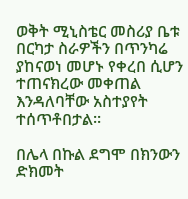ወቅት ሚኒስቴር መስሪያ ቤቱ በርካታ ስራዎችን በጥንካሬ ያከናወነ መሆኑ የቀረበ ሲሆን ተጠናክረው መቀጠል እንዳለባቸው አስተያየት ተሰጥቶበታል፡፡

በሌላ በኩል ደግሞ በክንውን ድክመት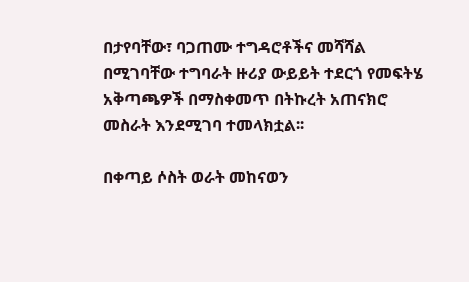በታየባቸው፣ ባጋጠሙ ተግዳሮቶችና መሻሻል በሚገባቸው ተግባራት ዙሪያ ውይይት ተደርጎ የመፍትሄ አቅጣጫዎች በማስቀመጥ በትኩረት አጠናክሮ መስራት እንደሚገባ ተመላክቷል፡፡

በቀጣይ ሶስት ወራት መከናወን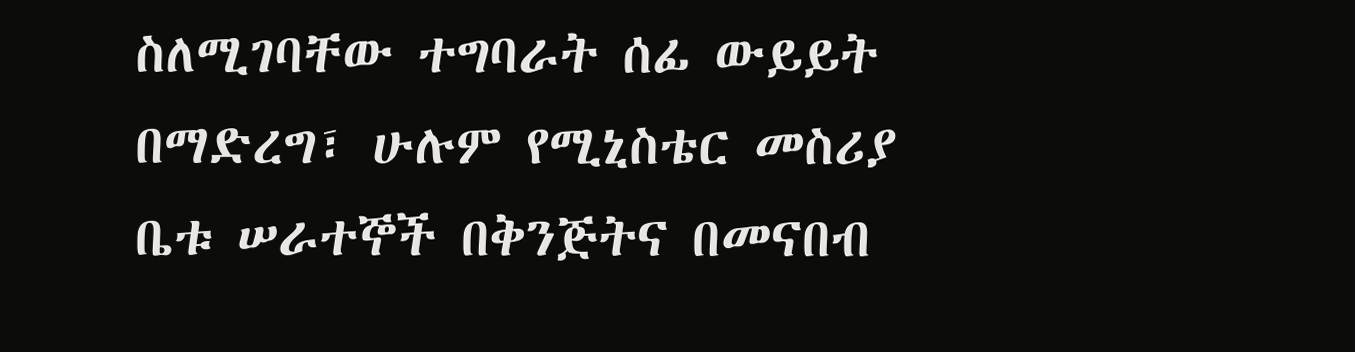ስለሚገባቸው ተግባራት ሰፊ ውይይት በማድረግ፣ ሁሉም የሚኒስቴር መስሪያ ቤቱ ሠራተኞች በቅንጅትና በመናበብ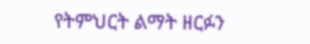የትምህርት ልማት ዘርፉን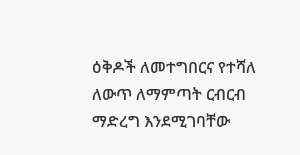ዕቅዶች ለመተግበርና የተሻለ ለውጥ ለማምጣት ርብርብ ማድረግ እንደሚገባቸው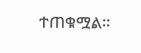ተጠቁሟል፡፡